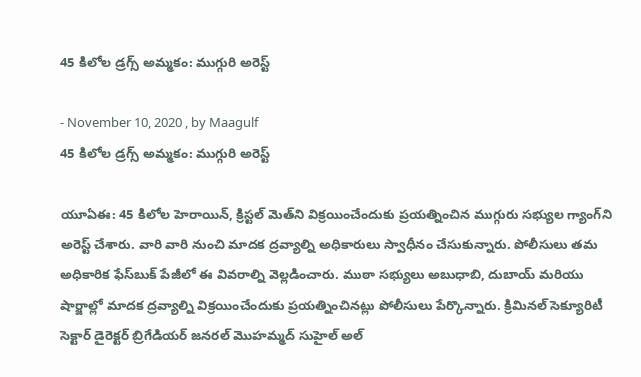45 కిలోల డ్రగ్స్‌ అమ్మకం: ముగ్గురి అరెస్ట్‌

- November 10, 2020 , by Maagulf
45 కిలోల డ్రగ్స్‌ అమ్మకం: ముగ్గురి అరెస్ట్‌

యూఏఈ: 45 కిలోల హెరాయిన్‌, క్రిస్టల్‌ మెత్‌ని విక్రయించేందుకు ప్రయత్నించిన ముగ్గురు సభ్యుల గ్యాంగ్‌ని అరెస్ట్‌ చేశారు. వారి వారి నుంచి మాదక ద్రవ్యాల్ని అధికారులు స్వాధీనం చేసుకున్నారు. పోలీసులు తమ అధికారిక ఫేస్‌బుక్‌ పేజీలో ఈ వివరాల్ని వెల్లడించారు. ముఠా సభ్యులు అబుధాబి, దుబాయ్‌ మరియు షార్జాల్లో మాదక ద్రవ్యాల్ని విక్రయించేందుకు ప్రయత్నించినట్లు పోలీసులు పేర్కొన్నారు. క్రిమినల్‌ సెక్యూరిటీ సెక్టార్‌ డైరెక్టర్‌ బ్రిగేడియర్‌ జనరల్‌ మొహమ్మద్‌ సుహైల్‌ అల్‌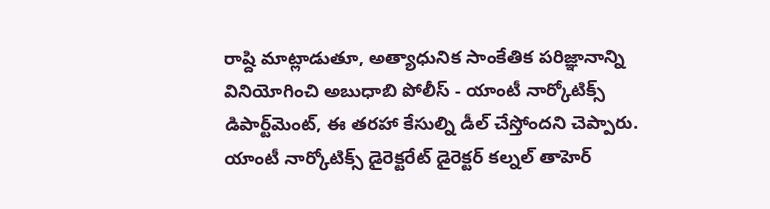రాష్ది మాట్లాడుతూ, అత్యాధునిక సాంకేతిక పరిజ్ఞానాన్ని వినియోగించి అబుధాబి పోలీస్‌ - యాంటీ నార్కోటిక్స్‌ డిపార్ట్‌మెంట్‌, ఈ తరహా కేసుల్ని డీల్‌ చేస్తోందని చెప్పారు. యాంటీ నార్కోటిక్స్‌ డైరెక్టరేట్‌ డైరెక్టర్‌ కల్నల్‌ తాహెర్‌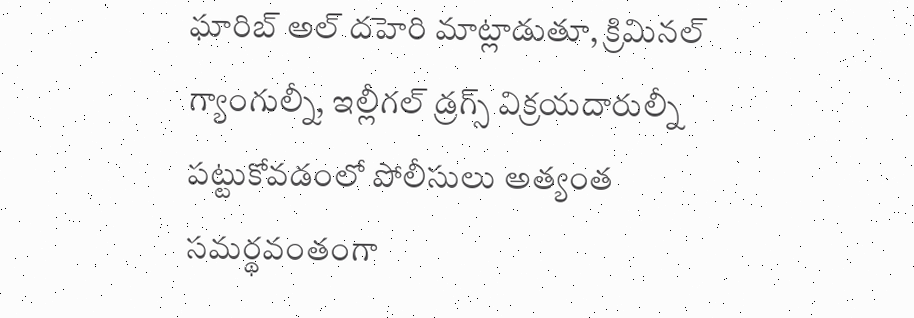ఘారిబ్‌ అల్‌ దహెరి మాట్లాడుతూ, క్రిమినల్‌ గ్యాంగుల్నీ, ఇల్లీగల్‌ డ్రగ్స్‌ విక్రయదారుల్నీ పట్టుకోవడంలో పోలీసులు అత్యంత సమర్థవంతంగా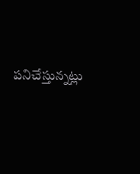పనిచేస్తున్నట్లు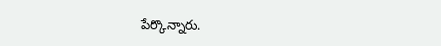పేర్కొన్నారు.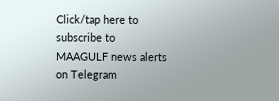Click/tap here to subscribe to MAAGULF news alerts on Telegram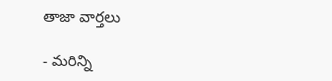తాజా వార్తలు

- మరిన్ని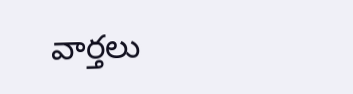వార్తలు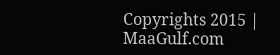Copyrights 2015 | MaaGulf.com